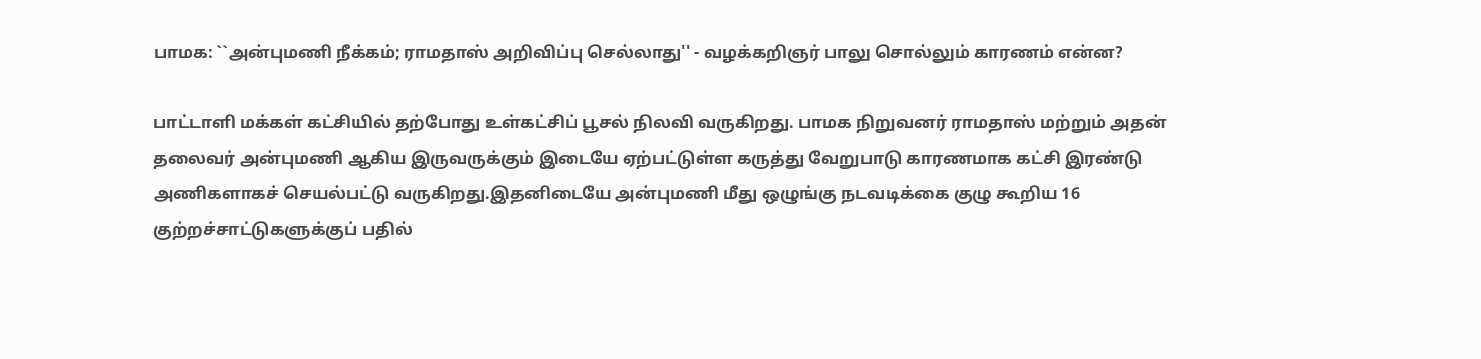பாமக: ``அன்புமணி நீக்கம்; ராமதாஸ் அறிவிப்பு செல்லாது'' - வழக்கறிஞர் பாலு சொல்லும் காரணம் என்ன?

பாட்டாளி மக்கள் கட்சியில் தற்போது உள்கட்சிப் பூசல் நிலவி வருகிறது. பாமக நிறுவனர் ராமதாஸ் மற்றும் அதன் தலைவர் அன்புமணி ஆகிய இருவருக்கும் இடையே ஏற்பட்டுள்ள கருத்து வேறுபாடு காரணமாக கட்சி இரண்டு அணிகளாகச் செயல்பட்டு வருகிறது.இதனிடையே அன்புமணி மீது ஒழுங்கு நடவடிக்கை குழு கூறிய 16 குற்றச்சாட்டுகளுக்குப் பதில்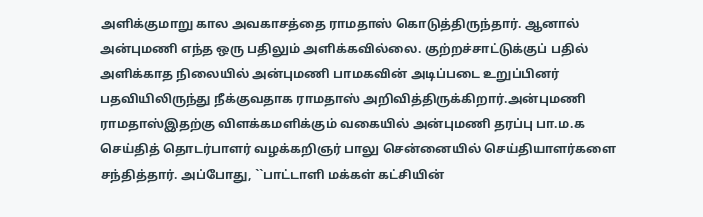அளிக்குமாறு கால அவகாசத்தை ராமதாஸ் கொடுத்திருந்தார். ஆனால் அன்புமணி எந்த ஒரு பதிலும் அளிக்கவில்லை. குற்றச்சாட்டுக்குப் பதில் அளிக்காத நிலையில் அன்புமணி பாமகவின் அடிப்படை உறுப்பினர் பதவியிலிருந்து நீக்குவதாக ராமதாஸ் அறிவித்திருக்கிறார்.அன்புமணி ராமதாஸ்இதற்கு விளக்கமளிக்கும் வகையில் அன்புமணி தரப்பு பா.ம.க செய்தித் தொடர்பாளர் வழக்கறிஞர் பாலு சென்னையில் செய்தியாளர்களை சந்தித்தார். அப்போது, ``பாட்டாளி மக்கள் கட்சியின்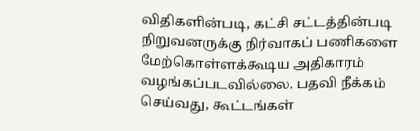விதிகளின்படி, கட்சி சட்டத்தின்படி நிறுவனருக்கு நிர்வாகப் பணிகளை மேற்கொள்ளக்கூடிய அதிகாரம் வழங்கப்படவில்லை. பதவி நீக்கம் செய்வது, கூட்டங்கள்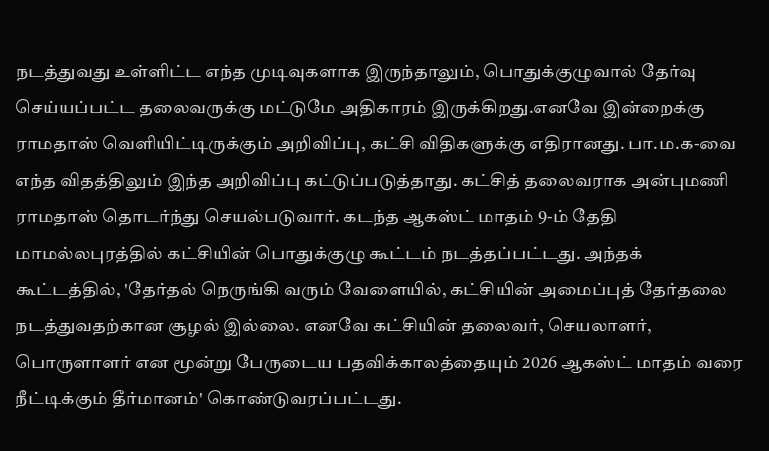நடத்துவது உள்ளிட்ட எந்த முடிவுகளாக இருந்தாலும், பொதுக்குழுவால் தேர்வு செய்யப்பட்ட தலைவருக்கு மட்டுமே அதிகாரம் இருக்கிறது.எனவே இன்றைக்கு ராமதாஸ் வெளியிட்டிருக்கும் அறிவிப்பு, கட்சி விதிகளுக்கு எதிரானது. பா.ம.க-வை எந்த விதத்திலும் இந்த அறிவிப்பு கட்டுப்படுத்தாது. கட்சித் தலைவராக அன்புமணி ராமதாஸ் தொடர்ந்து செயல்படுவார். கடந்த ஆகஸ்ட் மாதம் 9-ம் தேதி மாமல்லபுரத்தில் கட்சியின் பொதுக்குழு கூட்டம் நடத்தப்பட்டது. அந்தக் கூட்டத்தில், 'தேர்தல் நெருங்கி வரும் வேளையில், கட்சியின் அமைப்புத் தேர்தலை நடத்துவதற்கான சூழல் இல்லை. எனவே கட்சியின் தலைவர், செயலாளர், பொருளாளர் என மூன்று பேருடைய பதவிக்காலத்தையும் 2026 ஆகஸ்ட் மாதம் வரை நீட்டிக்கும் தீர்மானம்' கொண்டுவரப்பட்டது.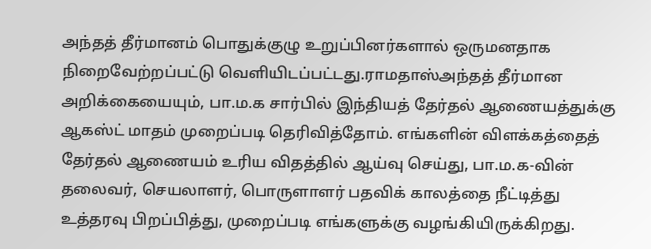அந்தத் தீர்மானம் பொதுக்குழு உறுப்பினர்களால் ஒருமனதாக நிறைவேற்றப்பட்டு வெளியிடப்பட்டது.ராமதாஸ்அந்தத் தீர்மான அறிக்கையையும், பா.ம.க சார்பில் இந்தியத் தேர்தல் ஆணையத்துக்கு ஆகஸ்ட் மாதம் முறைப்படி தெரிவித்தோம். எங்களின் விளக்கத்தைத் தேர்தல் ஆணையம் உரிய விதத்தில் ஆய்வு செய்து, பா.ம.க-வின் தலைவர், செயலாளர், பொருளாளர் பதவிக் காலத்தை நீட்டித்து உத்தரவு பிறப்பித்து, முறைப்படி எங்களுக்கு வழங்கியிருக்கிறது.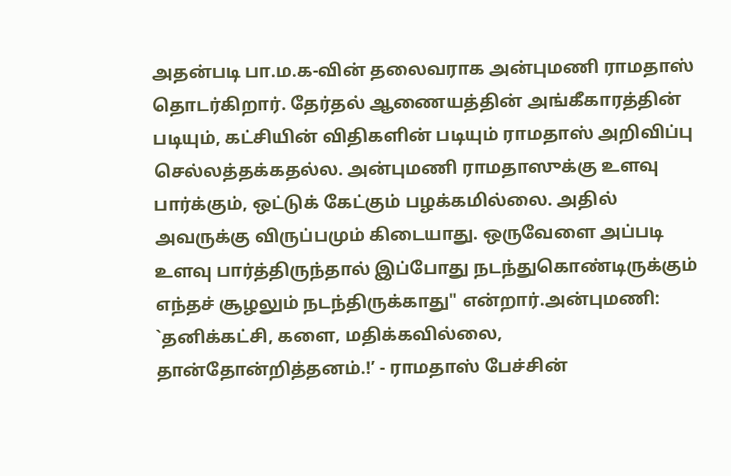அதன்படி பா.ம.க-வின் தலைவராக அன்புமணி ராமதாஸ் தொடர்கிறார். தேர்தல் ஆணையத்தின் அங்கீகாரத்தின் படியும், கட்சியின் விதிகளின் படியும் ராமதாஸ் அறிவிப்பு செல்லத்தக்கதல்ல. அன்புமணி ராமதாஸுக்கு உளவு பார்க்கும், ஒட்டுக் கேட்கும் பழக்கமில்லை. அதில் அவருக்கு விருப்பமும் கிடையாது. ஒருவேளை அப்படி உளவு பார்த்திருந்தால் இப்போது நடந்துகொண்டிருக்கும் எந்தச் சூழலும் நடந்திருக்காது" என்றார்.அன்புமணி: `தனிக்கட்சி, களை, மதிக்கவில்லை, தான்தோன்றித்தனம்.!’ - ராமதாஸ் பேச்சின்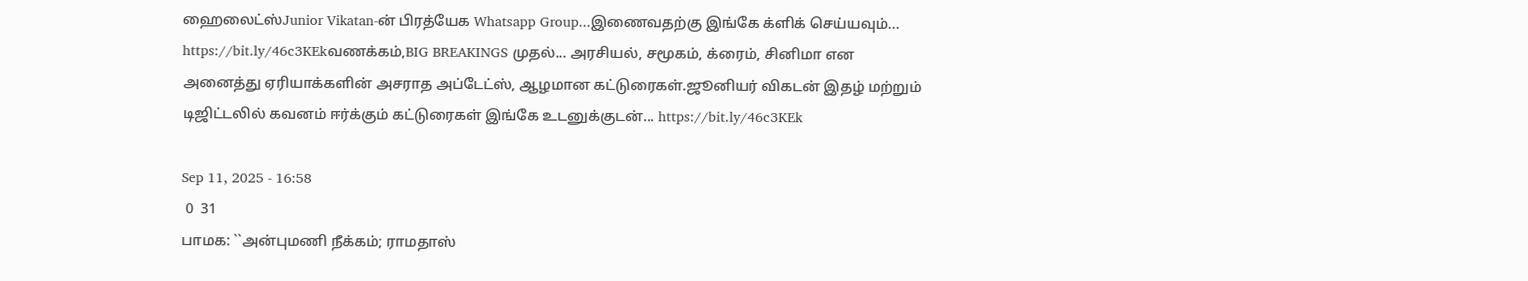ஹைலைட்ஸ்Junior Vikatan-ன் பிரத்யேக Whatsapp Group...இணைவதற்கு இங்கே க்ளிக் செய்யவும்... https://bit.ly/46c3KEkவணக்கம்,BIG BREAKINGS முதல்... அரசியல், சமூகம், க்ரைம், சினிமா என அனைத்து ஏரியாக்களின் அசராத அப்டேட்ஸ், ஆழமான கட்டுரைகள்.ஜூனியர் விகடன் இதழ் மற்றும் டிஜிட்டலில் கவனம் ஈர்க்கும் கட்டுரைகள் இங்கே உடனுக்குடன்... https://bit.ly/46c3KEk

Sep 11, 2025 - 16:58
 0  31
பாமக: ``அன்புமணி நீக்கம்; ராமதாஸ்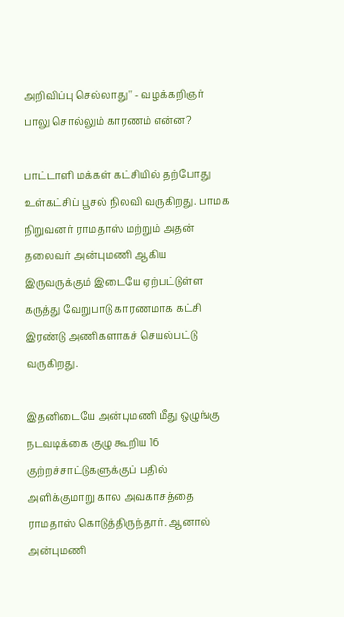அறிவிப்பு செல்லாது'' - வழக்கறிஞர் பாலு சொல்லும் காரணம் என்ன?

பாட்டாளி மக்கள் கட்சியில் தற்போது உள்கட்சிப் பூசல் நிலவி வருகிறது. பாமக நிறுவனர் ராமதாஸ் மற்றும் அதன் தலைவர் அன்புமணி ஆகிய இருவருக்கும் இடையே ஏற்பட்டுள்ள கருத்து வேறுபாடு காரணமாக கட்சி இரண்டு அணிகளாகச் செயல்பட்டு வருகிறது.

இதனிடையே அன்புமணி மீது ஒழுங்கு நடவடிக்கை குழு கூறிய 16 குற்றச்சாட்டுகளுக்குப் பதில் அளிக்குமாறு கால அவகாசத்தை ராமதாஸ் கொடுத்திருந்தார். ஆனால் அன்புமணி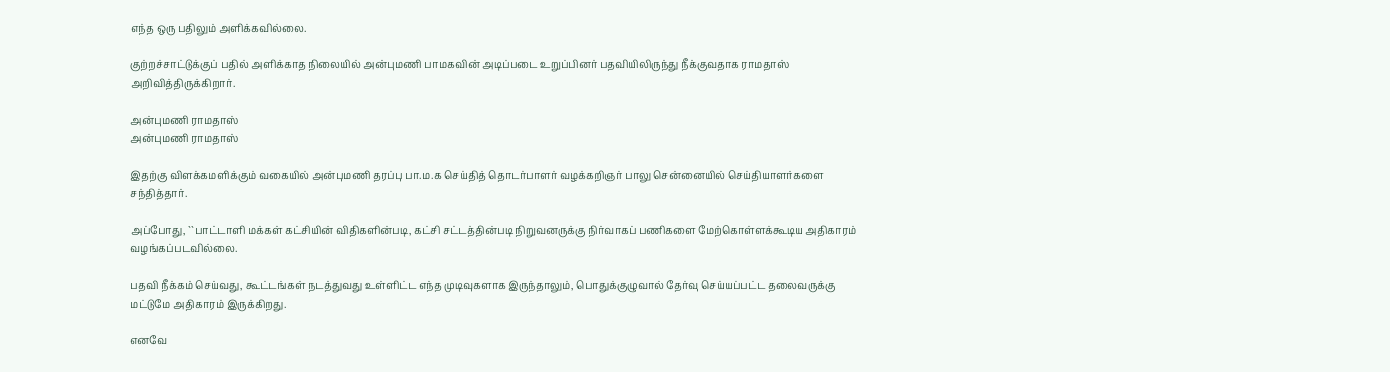எந்த ஒரு பதிலும் அளிக்கவில்லை.

குற்றச்சாட்டுக்குப் பதில் அளிக்காத நிலையில் அன்புமணி பாமகவின் அடிப்படை உறுப்பினர் பதவியிலிருந்து நீக்குவதாக ராமதாஸ் அறிவித்திருக்கிறார்.

அன்புமணி ராமதாஸ்
அன்புமணி ராமதாஸ்

இதற்கு விளக்கமளிக்கும் வகையில் அன்புமணி தரப்பு பா.ம.க செய்தித் தொடர்பாளர் வழக்கறிஞர் பாலு சென்னையில் செய்தியாளர்களை சந்தித்தார்.

அப்போது, ``பாட்டாளி மக்கள் கட்சியின் விதிகளின்படி, கட்சி சட்டத்தின்படி நிறுவனருக்கு நிர்வாகப் பணிகளை மேற்கொள்ளக்கூடிய அதிகாரம் வழங்கப்படவில்லை.

பதவி நீக்கம் செய்வது, கூட்டங்கள் நடத்துவது உள்ளிட்ட எந்த முடிவுகளாக இருந்தாலும், பொதுக்குழுவால் தேர்வு செய்யப்பட்ட தலைவருக்கு மட்டுமே அதிகாரம் இருக்கிறது.

எனவே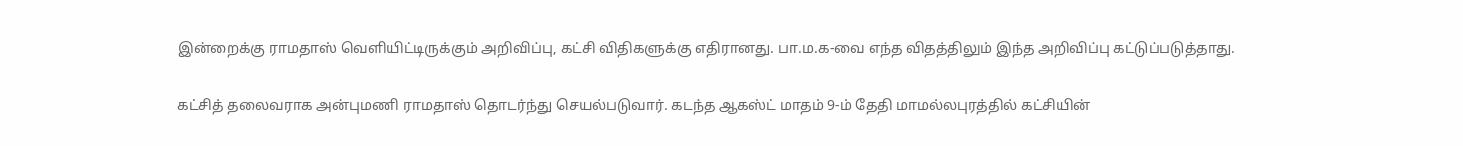இன்றைக்கு ராமதாஸ் வெளியிட்டிருக்கும் அறிவிப்பு, கட்சி விதிகளுக்கு எதிரானது. பா.ம.க-வை எந்த விதத்திலும் இந்த அறிவிப்பு கட்டுப்படுத்தாது.

கட்சித் தலைவராக அன்புமணி ராமதாஸ் தொடர்ந்து செயல்படுவார். கடந்த ஆகஸ்ட் மாதம் 9-ம் தேதி மாமல்லபுரத்தில் கட்சியின்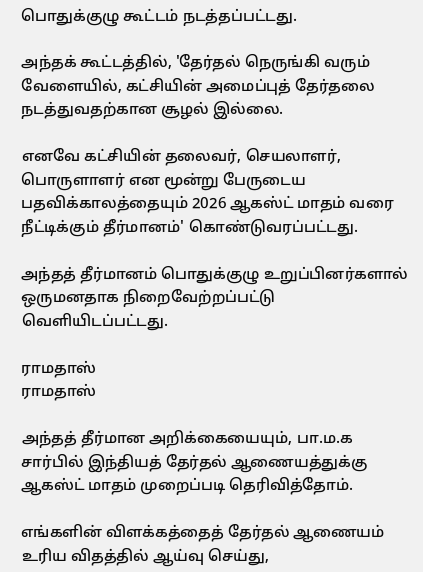பொதுக்குழு கூட்டம் நடத்தப்பட்டது.

அந்தக் கூட்டத்தில், 'தேர்தல் நெருங்கி வரும் வேளையில், கட்சியின் அமைப்புத் தேர்தலை நடத்துவதற்கான சூழல் இல்லை.

எனவே கட்சியின் தலைவர், செயலாளர், பொருளாளர் என மூன்று பேருடைய பதவிக்காலத்தையும் 2026 ஆகஸ்ட் மாதம் வரை நீட்டிக்கும் தீர்மானம்' கொண்டுவரப்பட்டது.

அந்தத் தீர்மானம் பொதுக்குழு உறுப்பினர்களால் ஒருமனதாக நிறைவேற்றப்பட்டு வெளியிடப்பட்டது.

ராமதாஸ்
ராமதாஸ்

அந்தத் தீர்மான அறிக்கையையும், பா.ம.க சார்பில் இந்தியத் தேர்தல் ஆணையத்துக்கு ஆகஸ்ட் மாதம் முறைப்படி தெரிவித்தோம்.

எங்களின் விளக்கத்தைத் தேர்தல் ஆணையம் உரிய விதத்தில் ஆய்வு செய்து,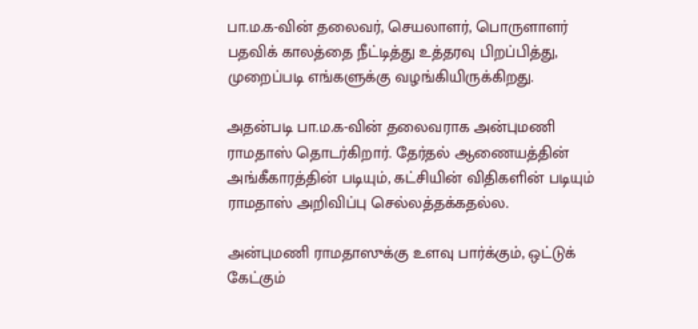பா.ம.க-வின் தலைவர், செயலாளர், பொருளாளர் பதவிக் காலத்தை நீட்டித்து உத்தரவு பிறப்பித்து, முறைப்படி எங்களுக்கு வழங்கியிருக்கிறது.

அதன்படி பா.ம.க-வின் தலைவராக அன்புமணி ராமதாஸ் தொடர்கிறார். தேர்தல் ஆணையத்தின் அங்கீகாரத்தின் படியும், கட்சியின் விதிகளின் படியும் ராமதாஸ் அறிவிப்பு செல்லத்தக்கதல்ல.

அன்புமணி ராமதாஸுக்கு உளவு பார்க்கும், ஒட்டுக் கேட்கும்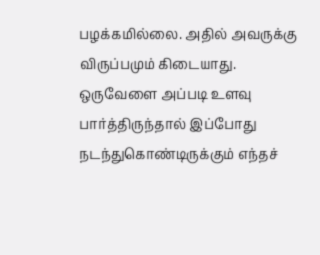பழக்கமில்லை. அதில் அவருக்கு விருப்பமும் கிடையாது. ஒருவேளை அப்படி உளவு பார்த்திருந்தால் இப்போது நடந்துகொண்டிருக்கும் எந்தச்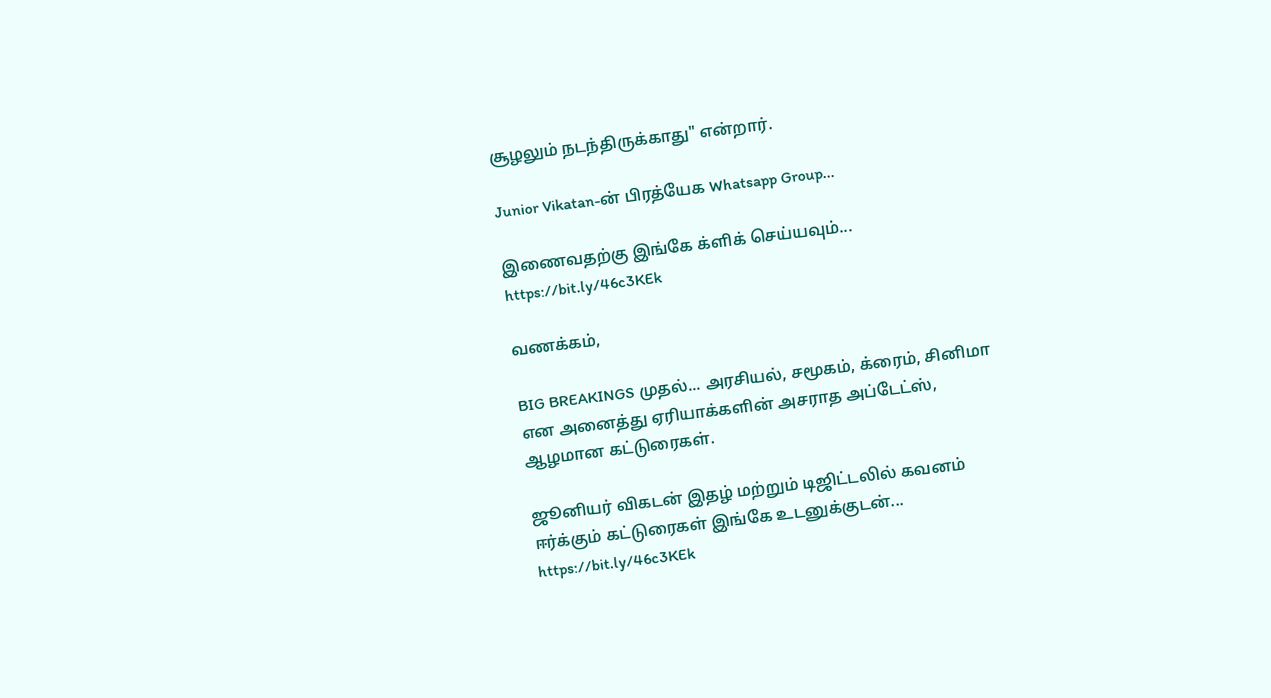சூழலும் நடந்திருக்காது" என்றார்.

Junior Vikatan-ன் பிரத்யேக Whatsapp Group...

இணைவதற்கு இங்கே க்ளிக் செய்யவும்... https://bit.ly/46c3KEk

வணக்கம்,

BIG BREAKINGS முதல்... அரசியல், சமூகம், க்ரைம், சினிமா என அனைத்து ஏரியாக்களின் அசராத அப்டேட்ஸ், ஆழமான கட்டுரைகள்.

ஜூனியர் விகடன் இதழ் மற்றும் டிஜிட்டலில் கவனம் ஈர்க்கும் கட்டுரைகள் இங்கே உடனுக்குடன்... https://bit.ly/46c3KEk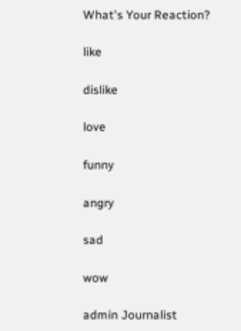What's Your Reaction?

like

dislike

love

funny

angry

sad

wow

admin Journalist